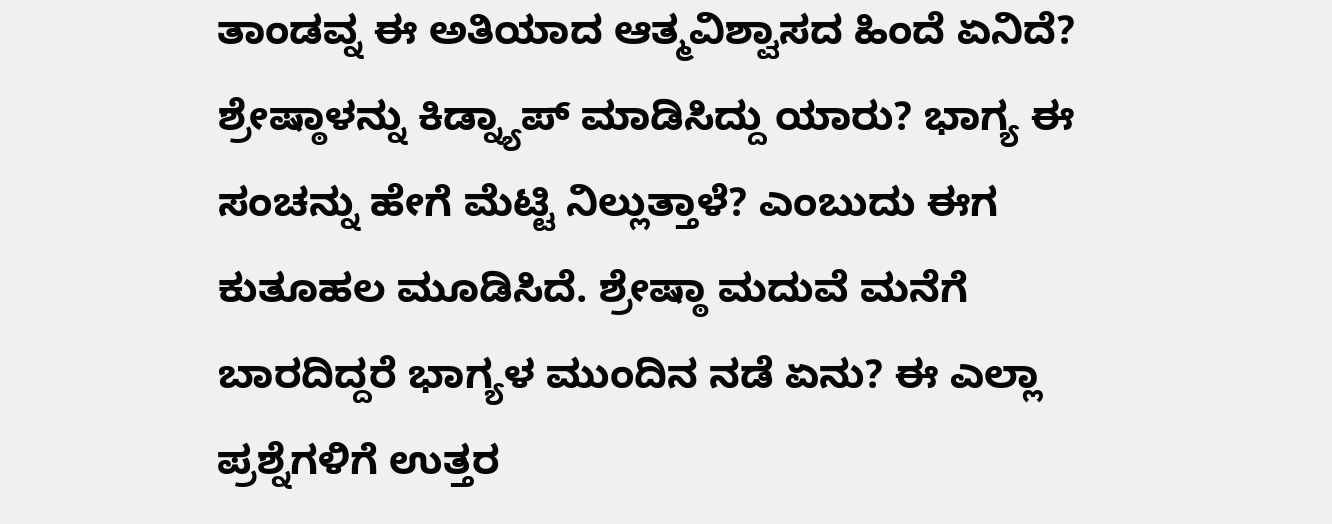ತಾಂಡವ್ನ ಈ ಅತಿಯಾದ ಆತ್ಮವಿಶ್ವಾಸದ ಹಿಂದೆ ಏನಿದೆ? ಶ್ರೇಷ್ಠಾಳನ್ನು ಕಿಡ್ನ್ಯಾಪ್ ಮಾಡಿಸಿದ್ದು ಯಾರು? ಭಾಗ್ಯ ಈ ಸಂಚನ್ನು ಹೇಗೆ ಮೆಟ್ಟಿ ನಿಲ್ಲುತ್ತಾಳೆ? ಎಂಬುದು ಈಗ ಕುತೂಹಲ ಮೂಡಿಸಿದೆ. ಶ್ರೇಷ್ಠಾ ಮದುವೆ ಮನೆಗೆ ಬಾರದಿದ್ದರೆ ಭಾಗ್ಯಳ ಮುಂದಿನ ನಡೆ ಏನು? ಈ ಎಲ್ಲಾ ಪ್ರಶ್ನೆಗಳಿಗೆ ಉತ್ತರ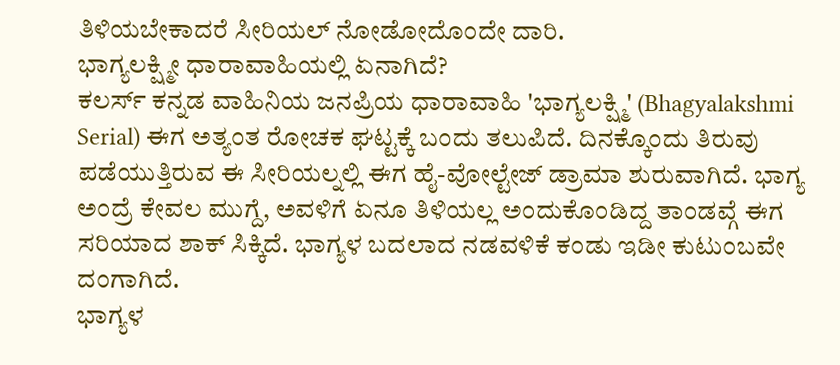ತಿಳಿಯಬೇಕಾದರೆ ಸೀರಿಯಲ್ ನೋಡೋದೊಂದೇ ದಾರಿ.
ಭಾಗ್ಯಲಕ್ಷ್ಮೀ ಧಾರಾವಾಹಿಯಲ್ಲಿ ಏನಾಗಿದೆ?
ಕಲರ್ಸ್ ಕನ್ನಡ ವಾಹಿನಿಯ ಜನಪ್ರಿಯ ಧಾರಾವಾಹಿ 'ಭಾಗ್ಯಲಕ್ಷ್ಮಿ' (Bhagyalakshmi Serial) ಈಗ ಅತ್ಯಂತ ರೋಚಕ ಘಟ್ಟಕ್ಕೆ ಬಂದು ತಲುಪಿದೆ. ದಿನಕ್ಕೊಂದು ತಿರುವು ಪಡೆಯುತ್ತಿರುವ ಈ ಸೀರಿಯಲ್ನಲ್ಲಿ ಈಗ ಹೈ-ವೋಲ್ಟೇಜ್ ಡ್ರಾಮಾ ಶುರುವಾಗಿದೆ. ಭಾಗ್ಯ ಅಂದ್ರೆ ಕೇವಲ ಮುಗ್ದೆ, ಅವಳಿಗೆ ಏನೂ ತಿಳಿಯಲ್ಲ ಅಂದುಕೊಂಡಿದ್ದ ತಾಂಡವ್ಗೆ ಈಗ ಸರಿಯಾದ ಶಾಕ್ ಸಿಕ್ಕಿದೆ. ಭಾಗ್ಯಳ ಬದಲಾದ ನಡವಳಿಕೆ ಕಂಡು ಇಡೀ ಕುಟುಂಬವೇ ದಂಗಾಗಿದೆ.
ಭಾಗ್ಯಳ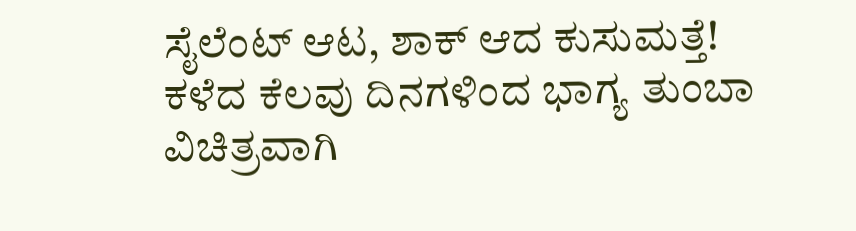ಸೈಲೆಂಟ್ ಆಟ, ಶಾಕ್ ಆದ ಕುಸುಮತ್ತೆ!
ಕಳೆದ ಕೆಲವು ದಿನಗಳಿಂದ ಭಾಗ್ಯ ತುಂಬಾ ವಿಚಿತ್ರವಾಗಿ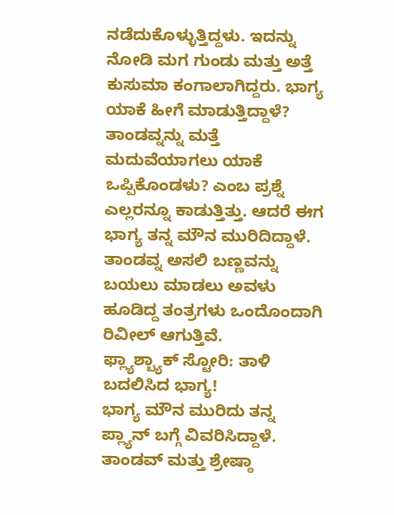ನಡೆದುಕೊಳ್ಳುತ್ತಿದ್ದಳು. ಇದನ್ನು ನೋಡಿ ಮಗ ಗುಂಡು ಮತ್ತು ಅತ್ತೆ ಕುಸುಮಾ ಕಂಗಾಲಾಗಿದ್ದರು. ಭಾಗ್ಯ ಯಾಕೆ ಹೀಗೆ ಮಾಡುತ್ತಿದ್ದಾಳೆ? ತಾಂಡವ್ನನ್ನು ಮತ್ತೆ ಮದುವೆಯಾಗಲು ಯಾಕೆ ಒಪ್ಪಿಕೊಂಡಳು? ಎಂಬ ಪ್ರಶ್ನೆ ಎಲ್ಲರನ್ನೂ ಕಾಡುತ್ತಿತ್ತು. ಆದರೆ ಈಗ ಭಾಗ್ಯ ತನ್ನ ಮೌನ ಮುರಿದಿದ್ದಾಳೆ. ತಾಂಡವ್ನ ಅಸಲಿ ಬಣ್ಣವನ್ನು ಬಯಲು ಮಾಡಲು ಅವಳು ಹೂಡಿದ್ದ ತಂತ್ರಗಳು ಒಂದೊಂದಾಗಿ ರಿವೀಲ್ ಆಗುತ್ತಿವೆ.
ಫ್ಲ್ಯಾಶ್ಬ್ಯಾಕ್ ಸ್ಟೋರಿ: ತಾಳಿ ಬದಲಿಸಿದ ಭಾಗ್ಯ!
ಭಾಗ್ಯ ಮೌನ ಮುರಿದು ತನ್ನ ಪ್ಲ್ಯಾನ್ ಬಗ್ಗೆ ವಿವರಿಸಿದ್ದಾಳೆ. ತಾಂಡವ್ ಮತ್ತು ಶ್ರೇಷ್ಠಾ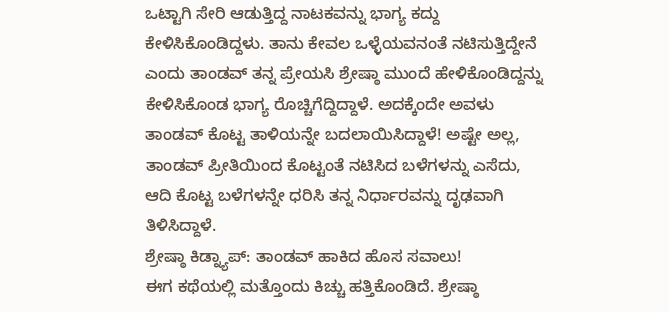ಒಟ್ಟಾಗಿ ಸೇರಿ ಆಡುತ್ತಿದ್ದ ನಾಟಕವನ್ನು ಭಾಗ್ಯ ಕದ್ದು ಕೇಳಿಸಿಕೊಂಡಿದ್ದಳು. ತಾನು ಕೇವಲ ಒಳ್ಳೆಯವನಂತೆ ನಟಿಸುತ್ತಿದ್ದೇನೆ ಎಂದು ತಾಂಡವ್ ತನ್ನ ಪ್ರೇಯಸಿ ಶ್ರೇಷ್ಠಾ ಮುಂದೆ ಹೇಳಿಕೊಂಡಿದ್ದನ್ನು ಕೇಳಿಸಿಕೊಂಡ ಭಾಗ್ಯ ರೊಚ್ಚಿಗೆದ್ದಿದ್ದಾಳೆ. ಅದಕ್ಕೆಂದೇ ಅವಳು ತಾಂಡವ್ ಕೊಟ್ಟ ತಾಳಿಯನ್ನೇ ಬದಲಾಯಿಸಿದ್ದಾಳೆ! ಅಷ್ಟೇ ಅಲ್ಲ, ತಾಂಡವ್ ಪ್ರೀತಿಯಿಂದ ಕೊಟ್ಟಂತೆ ನಟಿಸಿದ ಬಳೆಗಳನ್ನು ಎಸೆದು, ಆದಿ ಕೊಟ್ಟ ಬಳೆಗಳನ್ನೇ ಧರಿಸಿ ತನ್ನ ನಿರ್ಧಾರವನ್ನು ದೃಢವಾಗಿ ತಿಳಿಸಿದ್ದಾಳೆ.
ಶ್ರೇಷ್ಠಾ ಕಿಡ್ನ್ಯಾಪ್: ತಾಂಡವ್ ಹಾಕಿದ ಹೊಸ ಸವಾಲು!
ಈಗ ಕಥೆಯಲ್ಲಿ ಮತ್ತೊಂದು ಕಿಚ್ಚು ಹತ್ತಿಕೊಂಡಿದೆ. ಶ್ರೇಷ್ಠಾ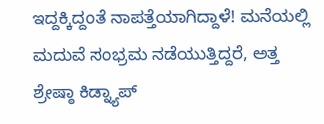ಇದ್ದಕ್ಕಿದ್ದಂತೆ ನಾಪತ್ತೆಯಾಗಿದ್ದಾಳೆ! ಮನೆಯಲ್ಲಿ ಮದುವೆ ಸಂಭ್ರಮ ನಡೆಯುತ್ತಿದ್ದರೆ, ಅತ್ತ ಶ್ರೇಷ್ಠಾ ಕಿಡ್ನ್ಯಾಪ್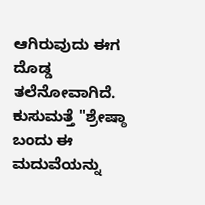ಆಗಿರುವುದು ಈಗ ದೊಡ್ಡ ತಲೆನೋವಾಗಿದೆ. ಕುಸುಮತ್ತೆ "ಶ್ರೇಷ್ಠಾ ಬಂದು ಈ ಮದುವೆಯನ್ನು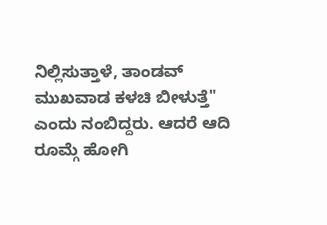ನಿಲ್ಲಿಸುತ್ತಾಳೆ, ತಾಂಡವ್ ಮುಖವಾಡ ಕಳಚಿ ಬೀಳುತ್ತೆ" ಎಂದು ನಂಬಿದ್ದರು. ಆದರೆ ಆದಿ ರೂಮ್ಗೆ ಹೋಗಿ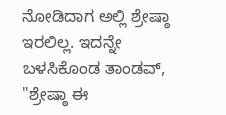ನೋಡಿದಾಗ ಅಲ್ಲಿ ಶ್ರೇಷ್ಠಾ ಇರಲಿಲ್ಲ. ಇದನ್ನೇ ಬಳಸಿಕೊಂಡ ತಾಂಡವ್, "ಶ್ರೇಷ್ಠಾ ಈ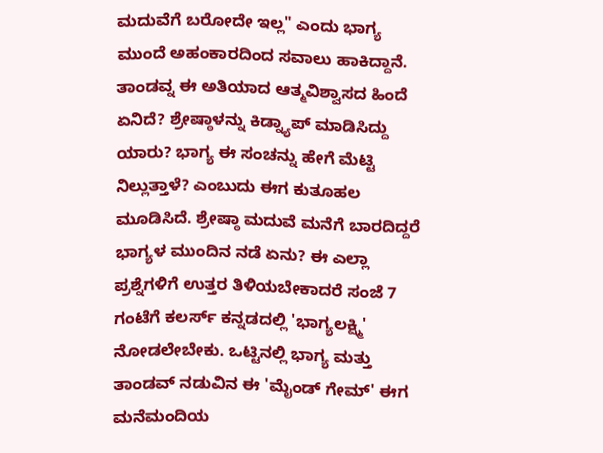ಮದುವೆಗೆ ಬರೋದೇ ಇಲ್ಲ" ಎಂದು ಭಾಗ್ಯ ಮುಂದೆ ಅಹಂಕಾರದಿಂದ ಸವಾಲು ಹಾಕಿದ್ದಾನೆ.
ತಾಂಡವ್ನ ಈ ಅತಿಯಾದ ಆತ್ಮವಿಶ್ವಾಸದ ಹಿಂದೆ ಏನಿದೆ? ಶ್ರೇಷ್ಠಾಳನ್ನು ಕಿಡ್ನ್ಯಾಪ್ ಮಾಡಿಸಿದ್ದು ಯಾರು? ಭಾಗ್ಯ ಈ ಸಂಚನ್ನು ಹೇಗೆ ಮೆಟ್ಟಿ ನಿಲ್ಲುತ್ತಾಳೆ? ಎಂಬುದು ಈಗ ಕುತೂಹಲ ಮೂಡಿಸಿದೆ. ಶ್ರೇಷ್ಠಾ ಮದುವೆ ಮನೆಗೆ ಬಾರದಿದ್ದರೆ ಭಾಗ್ಯಳ ಮುಂದಿನ ನಡೆ ಏನು? ಈ ಎಲ್ಲಾ ಪ್ರಶ್ನೆಗಳಿಗೆ ಉತ್ತರ ತಿಳಿಯಬೇಕಾದರೆ ಸಂಜೆ 7 ಗಂಟೆಗೆ ಕಲರ್ಸ್ ಕನ್ನಡದಲ್ಲಿ 'ಭಾಗ್ಯಲಕ್ಷ್ಮಿ' ನೋಡಲೇಬೇಕು. ಒಟ್ಟಿನಲ್ಲಿ ಭಾಗ್ಯ ಮತ್ತು ತಾಂಡವ್ ನಡುವಿನ ಈ 'ಮೈಂಡ್ ಗೇಮ್' ಈಗ ಮನೆಮಂದಿಯ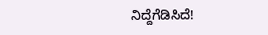ನಿದ್ದೆಗೆಡಿಸಿದೆ!